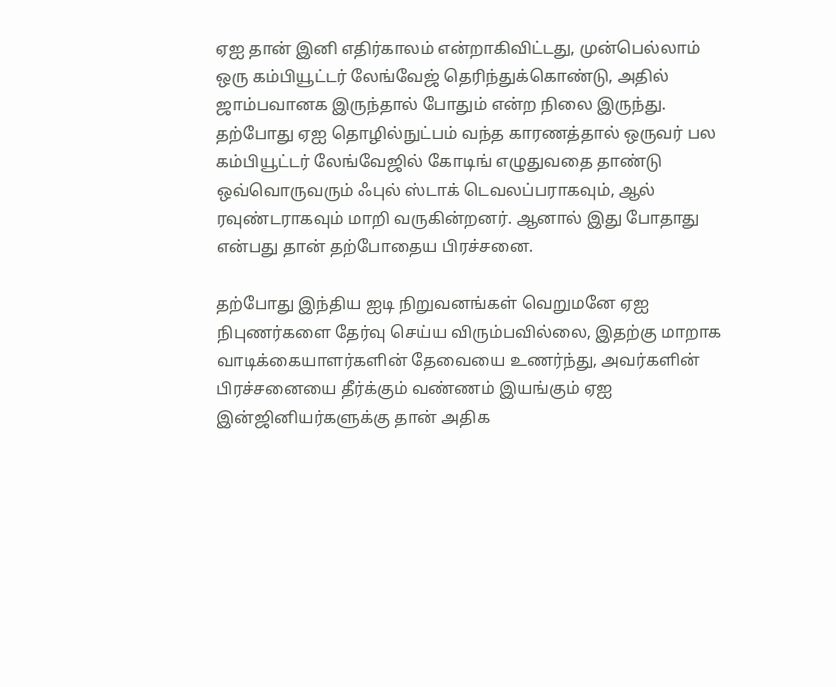ஏஐ தான் இனி எதிர்காலம் என்றாகிவிட்டது, முன்பெல்லாம் ஒரு கம்பியூட்டர் லேங்வேஜ் தெரிந்துக்கொண்டு, அதில் ஜாம்பவானக இருந்தால் போதும் என்ற நிலை இருந்து.
தற்போது ஏஐ தொழில்நுட்பம் வந்த காரணத்தால் ஒருவர் பல கம்பியூட்டர் லேங்வேஜில் கோடிங் எழுதுவதை தாண்டு ஒவ்வொருவரும் ஃபுல் ஸ்டாக் டெவலப்பராகவும், ஆல் ரவுண்டராகவும் மாறி வருகின்றனர். ஆனால் இது போதாது என்பது தான் தற்போதைய பிரச்சனை.

தற்போது இந்திய ஐடி நிறுவனங்கள் வெறுமனே ஏஐ நிபுணர்களை தேர்வு செய்ய விரும்பவில்லை, இதற்கு மாறாக வாடிக்கையாளர்களின் தேவையை உணர்ந்து, அவர்களின் பிரச்சனையை தீர்க்கும் வண்ணம் இயங்கும் ஏஐ இன்ஜினியர்களுக்கு தான் அதிக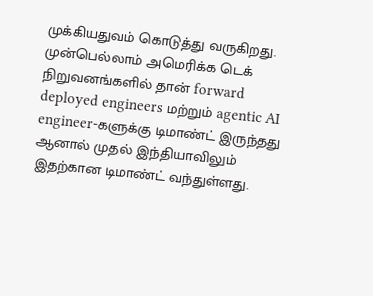முக்கியதுவம் கொடுத்து வருகிறது.
முன்பெல்லாம் அமெரிக்க டெக் நிறுவனங்களில் தான் forward deployed engineers மற்றும் agentic AI engineer-களுக்கு டிமாண்ட் இருந்தது ஆனால் முதல் இந்தியாவிலும் இதற்கான டிமாண்ட் வந்துள்ளது.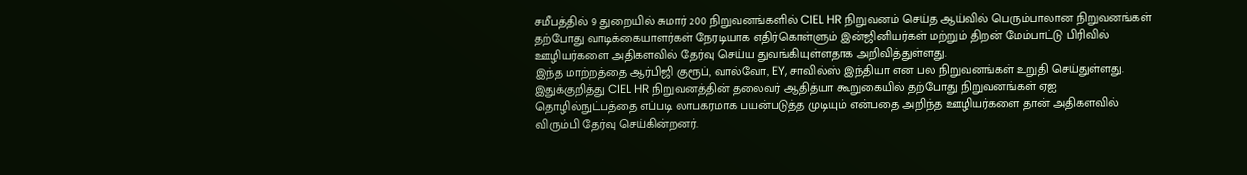சமீபத்தில் 9 துறையில் சுமார் 200 நிறுவனங்களில் CIEL HR நிறுவனம் செய்த ஆய்வில் பெரும்பாலான நிறுவனங்கள் தற்போது வாடிக்கையாளர்கள் நேரடியாக எதிர்கொள்ளும் இன்ஜினியர்கள் மற்றும் திறன் மேம்பாட்டு பிரிவில் ஊழியர்களை அதிகளவில் தேர்வு செய்ய துவங்கியுள்ளதாக அறிவித்துள்ளது.
இந்த மாற்றத்தை ஆர்பிஜி குரூப், வால்வோ, EY, சாவில்ஸ் இந்தியா என பல நிறுவனங்கள் உறுதி செய்துள்ளது. இதுக்குறித்து CIEL HR நிறுவனத்தின் தலைவர் ஆதித்யா கூறுகையில் தற்போது நிறுவனங்கள் ஏஐ தொழில்நுட்பத்தை எப்படி லாபகரமாக பயன்படுத்த முடியும் என்பதை அறிந்த ஊழியர்களை தான் அதிகளவில் விரும்பி தேர்வு செய்கின்றனர்.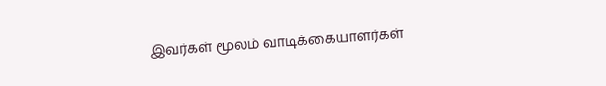இவர்கள் மூலம் வாடிக்கையாளர்கள்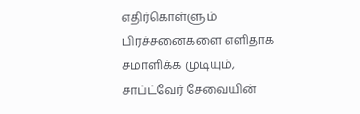எதிர்கொள்ளும் பிரச்சனைகளை எளிதாக சமாளிக்க முடியும், சாப்ட்வேர் சேவையின்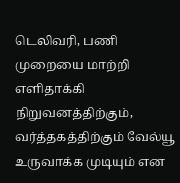டெலிவரி, பணி முறையை மாற்றி எளிதாக்கி நிறுவனத்திற்கும், வர்த்தகத்திற்கும் வேல்யூ உருவாக்க முடியும் என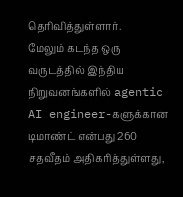தெரிவித்துள்ளார்.
மேலும் கடந்த ஒரு வருடத்தில் இந்திய நிறுவனங்களில் agentic AI engineer-களுக்கான டிமாண்ட் என்பது 260 சதவீதம் அதிகரித்துள்ளது,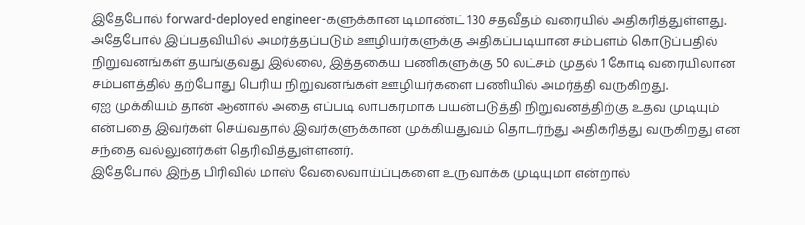இதேபோல் forward-deployed engineer-களுக்கான டிமாண்ட் 130 சதவீதம் வரையில் அதிகரித்துள்ளது.
அதேபோல் இப்பதவியில் அமர்த்தப்படும் ஊழியர்களுக்கு அதிகப்படியான சம்பளம் கொடுப்பதில் நிறுவனங்கள் தயங்குவது இல்லை, இத்தகைய பணிகளுக்கு 50 லட்சம் முதல் 1 கோடி வரையிலான சம்பளத்தில் தற்போது பெரிய நிறுவனங்கள் ஊழியர்களை பணியில் அமர்த்தி வருகிறது.
ஏஐ முக்கியம் தான் ஆனால் அதை எப்படி லாபகரமாக பயன்படுத்தி நிறுவனத்திற்கு உதவ முடியும் என்பதை இவர்கள் செய்வதால் இவர்களுக்கான முக்கியதுவம் தொடர்ந்து அதிகரித்து வருகிறது என சந்தை வல்லுனர்கள் தெரிவித்துள்ளனர்.
இதேபோல் இந்த பிரிவில் மாஸ் வேலைவாய்ப்புகளை உருவாக்க முடியுமா என்றால்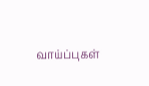வாய்ப்புகள்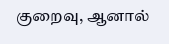குறைவு, ஆனால்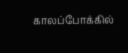காலப்போக்கில்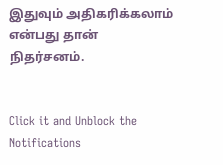இதுவும் அதிகரிக்கலாம் என்பது தான் நிதர்சனம்.


Click it and Unblock the Notifications